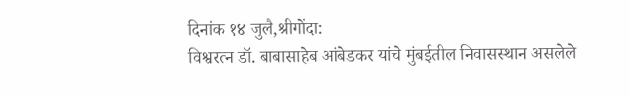दिनांक १४ जुलै,श्रीगोंदा:
विश्वरत्न डॉ. बाबासाहेब आंबेडकर यांचे मुंबईतील निवासस्थान असलेले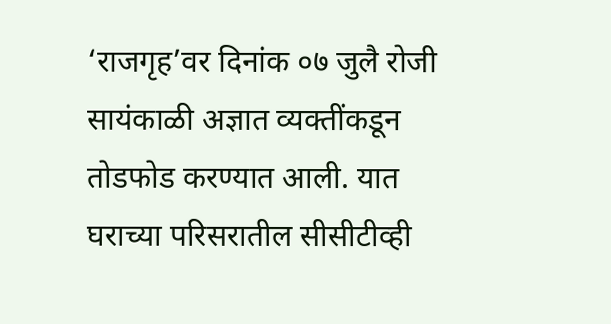‘राजगृह’वर दिनांक ०७ जुलै रोजी सायंकाळी अज्ञात व्यक्तींकडून तोडफोड करण्यात आली. यात घराच्या परिसरातील सीसीटीव्ही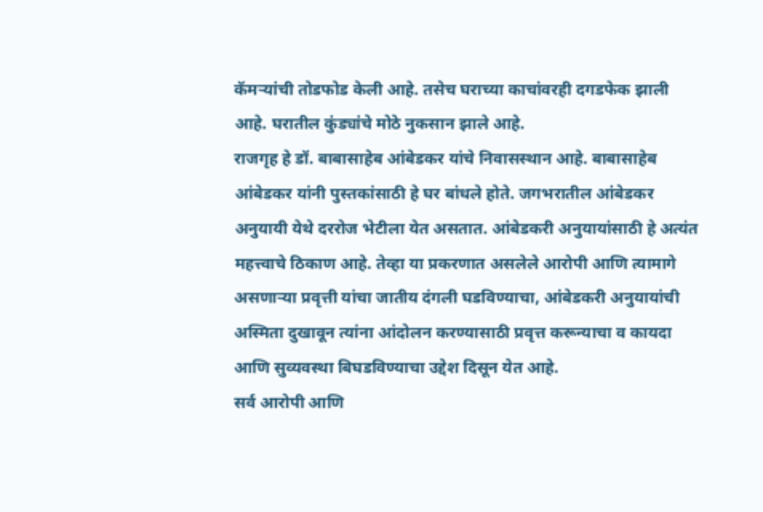कॅमऱ्यांची तोडफोड केली आहे. तसेच घराच्या काचांवरही दगडफेक झाली आहे. घरातील कुंड्यांचे मोठे नुकसान झाले आहे.
राजगृह हे डॉ. बाबासाहेब आंबेडकर यांचे निवासस्थान आहे. बाबासाहेब आंबेडकर यांनी पुस्तकांसाठी हे घर बांधले होते. जगभरातील आंबेडकर अनुयायी येथे दररोज भेटीला येत असतात. आंबेडकरी अनुयायांसाठी हे अत्यंत महत्त्वाचे ठिकाण आहे. तेव्हा या प्रकरणात असलेले आरोपी आणि त्यामागे असणाऱ्या प्रवृत्ती यांचा जातीय दंगली घडविण्याचा, आंबेडकरी अनुयायांची अस्मिता दुखावून त्यांना आंदोलन करण्यासाठी प्रवृत्त करून्याचा व कायदा आणि सुव्यवस्था बिघडविण्याचा उद्देश दिसून येत आहे.
सर्व आरोपी आणि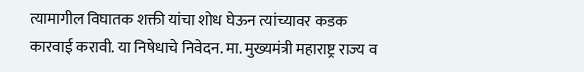त्यामागील विघातक शक्ती यांचा शोध घेऊन त्यांच्यावर कडक कारवाई करावी. या निषेधाचे निवेदन. मा. मुख्यमंत्री महाराष्ट्र राज्य व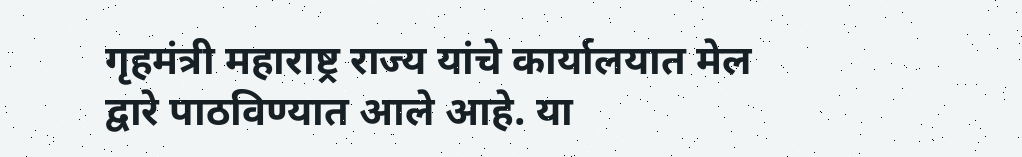गृहमंत्री महाराष्ट्र राज्य यांचे कार्यालयात मेल द्वारे पाठविण्यात आले आहे. या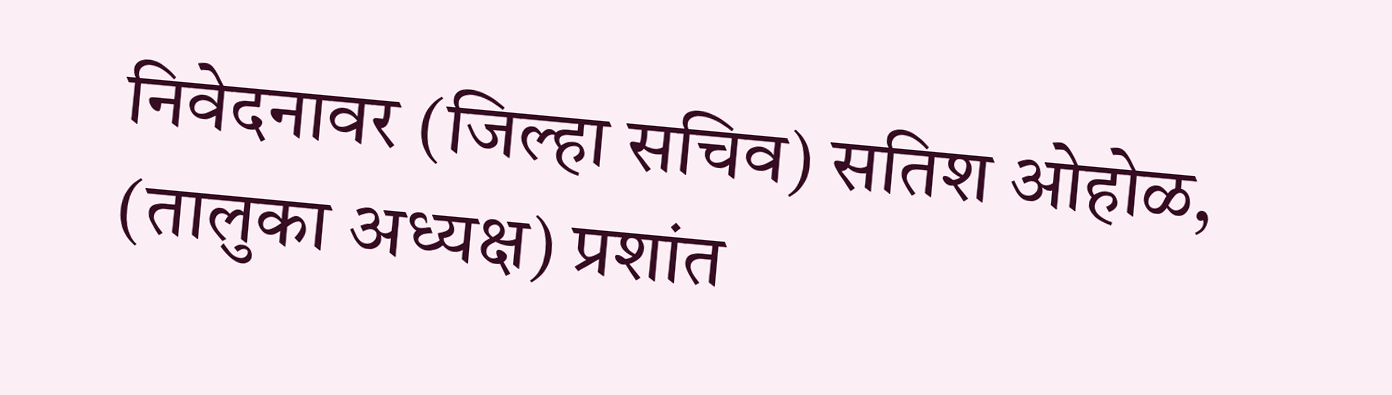निवेदनावर (जिल्हा सचिव) सतिश ओहोळ, (तालुका अध्यक्ष) प्रशांत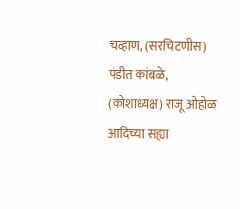चव्हाण, (सरचिटणीस) पंडीत कांबळे, (कोशाध्यक्ष) राजू ओहोळ आदिच्या सह्या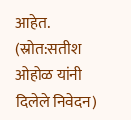आहेत.
(स्रोत:सतीश ओहोळ यांनी दिलेले निवेदन)